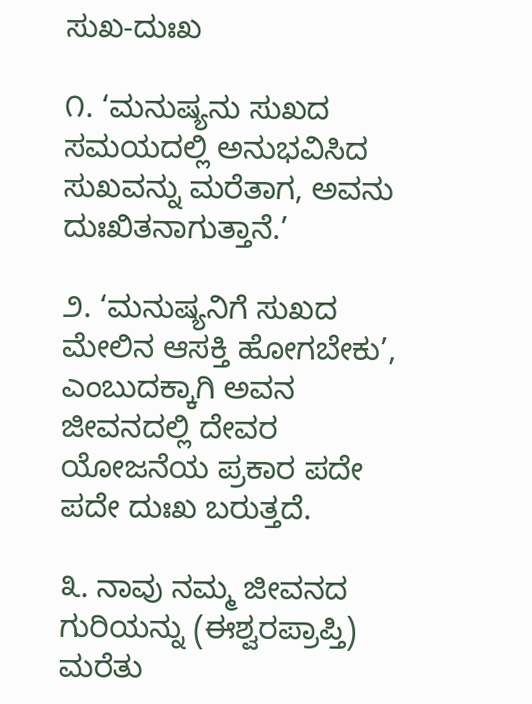ಸುಖ-ದುಃಖ

೧. ‘ಮನುಷ್ಯನು ಸುಖದ ಸಮಯದಲ್ಲಿ ಅನುಭವಿಸಿದ ಸುಖವನ್ನು ಮರೆತಾಗ, ಅವನು ದುಃಖಿತನಾಗುತ್ತಾನೆ.’

೨. ‘ಮನುಷ್ಯನಿಗೆ ಸುಖದ ಮೇಲಿನ ಆಸಕ್ತಿ ಹೋಗಬೇಕು’, ಎಂಬುದಕ್ಕಾಗಿ ಅವನ ಜೀವನದಲ್ಲಿ ದೇವರ ಯೋಜನೆಯ ಪ್ರಕಾರ ಪದೇ ಪದೇ ದುಃಖ ಬರುತ್ತದೆ.

೩. ನಾವು ನಮ್ಮ ಜೀವನದ ಗುರಿಯನ್ನು (ಈಶ್ವರಪ್ರಾಪ್ತಿ) ಮರೆತು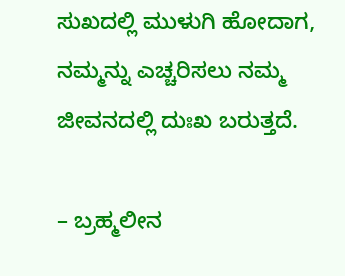ಸುಖದಲ್ಲಿ ಮುಳುಗಿ ಹೋದಾಗ, ನಮ್ಮನ್ನು ಎಚ್ಚರಿಸಲು ನಮ್ಮ ಜೀವನದಲ್ಲಿ ದುಃಖ ಬರುತ್ತದೆ.

– ಬ್ರಹ್ಮಲೀನ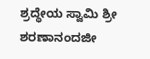ಶ್ರದ್ಧೇಯ ಸ್ವಾಮಿ ಶ್ರೀ ಶರಣಾನಂದಜೀ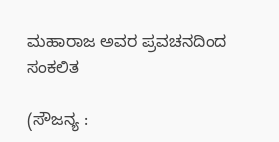ಮಹಾರಾಜ ಅವರ ಪ್ರವಚನದಿಂದ ಸಂಕಲಿತ

(ಸೌಜನ್ಯ :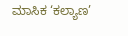ಮಾಸಿಕ ‘ಕಲ್ಯಾಣ’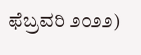ಫೆಬ್ರವರಿ ೨೦೨೨)